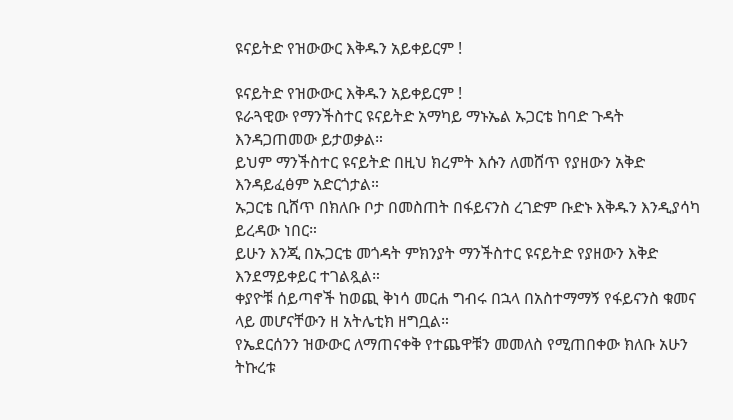ዩናይትድ የዝውውር እቅዱን አይቀይርም !

ዩናይትድ የዝውውር እቅዱን አይቀይርም !
ዩራጓዊው የማንችስተር ዩናይትድ አማካይ ማኑኤል ኡጋርቴ ከባድ ጉዳት እንዳጋጠመው ይታወቃል።
ይህም ማንችስተር ዩናይትድ በዚህ ክረምት እሱን ለመሸጥ የያዘውን አቅድ እንዳይፈፅም አድርጎታል።
ኡጋርቴ ቢሸጥ በክለቡ ቦታ በመስጠት በፋይናንስ ረገድም ቡድኑ እቅዱን እንዲያሳካ ይረዳው ነበር።
ይሁን እንጂ በኡጋርቴ መጎዳት ምክንያት ማንችስተር ዩናይትድ የያዘውን እቅድ እንደማይቀይር ተገልጿል።
ቀያዮቹ ሰይጣኖች ከወጪ ቅነሳ መርሐ ግብሩ በኋላ በአስተማማኝ የፋይናንስ ቁመና ላይ መሆናቸውን ዘ አትሌቲክ ዘግቧል።
የኤደርሰንን ዝውውር ለማጠናቀቅ የተጨዋቹን መመለስ የሚጠበቀው ክለቡ አሁን ትኩረቱ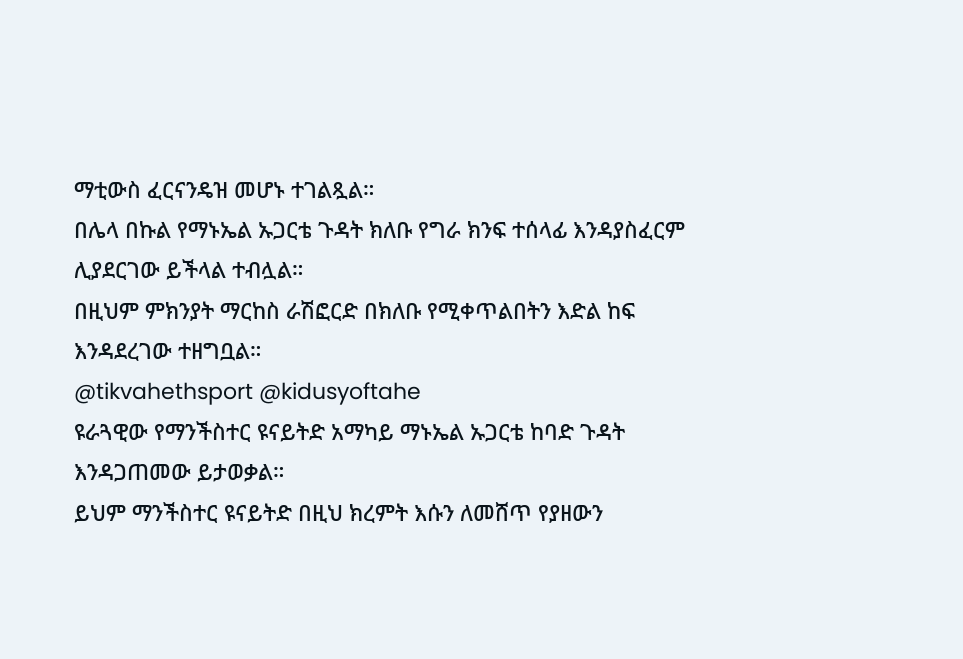ማቲውስ ፈርናንዴዝ መሆኑ ተገልጿል።
በሌላ በኩል የማኑኤል ኡጋርቴ ጉዳት ክለቡ የግራ ክንፍ ተሰላፊ እንዳያስፈርም ሊያደርገው ይችላል ተብሏል።
በዚህም ምክንያት ማርከስ ራሽፎርድ በክለቡ የሚቀጥልበትን እድል ከፍ እንዳደረገው ተዘግቧል።
@tikvahethsport @kidusyoftahe
ዩራጓዊው የማንችስተር ዩናይትድ አማካይ ማኑኤል ኡጋርቴ ከባድ ጉዳት እንዳጋጠመው ይታወቃል።
ይህም ማንችስተር ዩናይትድ በዚህ ክረምት እሱን ለመሸጥ የያዘውን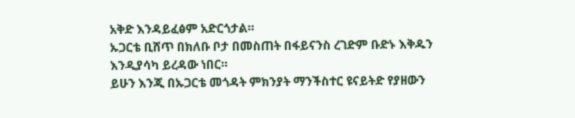አቅድ እንዳይፈፅም አድርጎታል።
ኡጋርቴ ቢሸጥ በክለቡ ቦታ በመስጠት በፋይናንስ ረገድም ቡድኑ እቅዱን እንዲያሳካ ይረዳው ነበር።
ይሁን እንጂ በኡጋርቴ መጎዳት ምክንያት ማንችስተር ዩናይትድ የያዘውን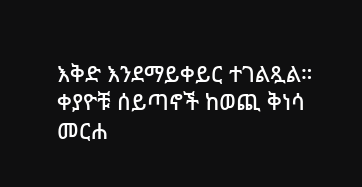እቅድ እንደማይቀይር ተገልጿል።
ቀያዮቹ ሰይጣኖች ከወጪ ቅነሳ መርሐ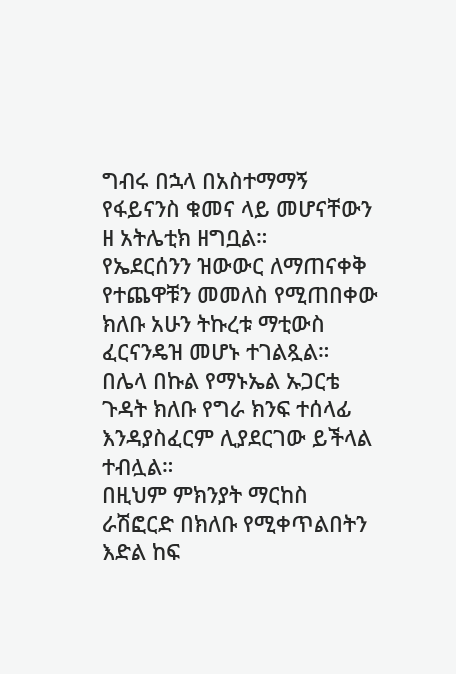ግብሩ በኋላ በአስተማማኝ የፋይናንስ ቁመና ላይ መሆናቸውን ዘ አትሌቲክ ዘግቧል።
የኤደርሰንን ዝውውር ለማጠናቀቅ የተጨዋቹን መመለስ የሚጠበቀው ክለቡ አሁን ትኩረቱ ማቲውስ ፈርናንዴዝ መሆኑ ተገልጿል።
በሌላ በኩል የማኑኤል ኡጋርቴ ጉዳት ክለቡ የግራ ክንፍ ተሰላፊ እንዳያስፈርም ሊያደርገው ይችላል ተብሏል።
በዚህም ምክንያት ማርከስ ራሽፎርድ በክለቡ የሚቀጥልበትን እድል ከፍ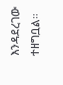እንዳደረገው ተዘግቧል።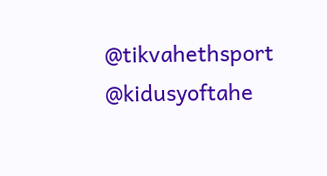@tikvahethsport @kidusyoftahe